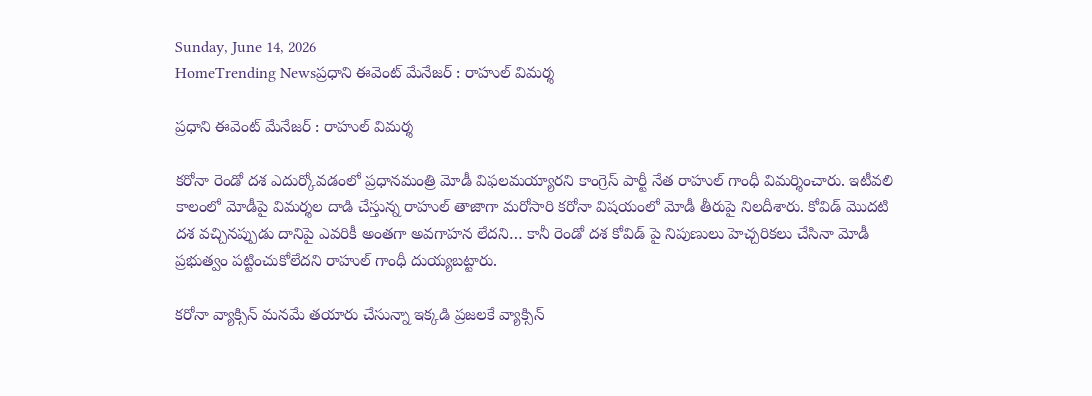Sunday, June 14, 2026
HomeTrending Newsప్రధాని ఈవెంట్ మేనేజర్ : రాహుల్ విమర్శ

ప్రధాని ఈవెంట్ మేనేజర్ : రాహుల్ విమర్శ

కరోనా రెండో దశ ఎదుర్కోవడంలో ప్రధానమంత్రి మోడీ విఫలమయ్యారని కాంగ్రెస్ పార్టీ నేత రాహుల్ గాంధీ విమర్శించారు. ఇటీవలి కాలంలో మోడీపై విమర్శల దాడి చేస్తున్న రాహుల్ తాజాగా మరోసారి కరోనా విషయంలో మోడీ తీరుపై నిలదీశారు. కోవిడ్ మొదటి దశ వచ్చినప్పుడు దానిపై ఎవరికీ అంతగా అవగాహన లేదని… కానీ రెండో దశ కోవిడ్ పై నిపుణులు హెచ్చరికలు చేసినా మోడీ ప్రభుత్వం పట్టించుకోలేదని రాహుల్ గాంధీ దుయ్యబట్టారు.

కరోనా వ్యాక్సిన్ మనమే తయారు చేసున్నా ఇక్కడి ప్రజలకే వ్యాక్సిన్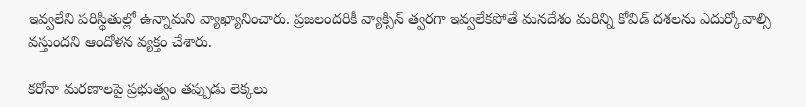ఇవ్వలేని పరిస్థితుల్లో ఉన్నామని వ్యాఖ్యానించారు. ప్రజలందరికీ వ్యాక్సిన్ త్వరగా ఇవ్వలేకపోతే మనదేశం మరిన్ని కోవిడ్ దశలను ఎదుర్కోవాల్సి వస్తుందని ఆందోళన వ్యక్తం చేశారు.

కరోనా మరణాలపై ప్రభుత్వం తప్పుడు లెక్కలు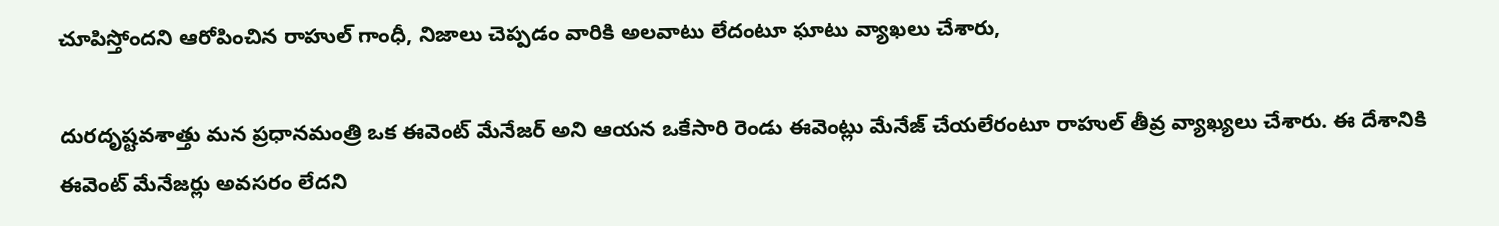చూపిస్తోందని ఆరోపించిన రాహుల్ గాంధీ, నిజాలు చెప్పడం వారికి అలవాటు లేదంటూ ఘాటు వ్యాఖలు చేశారు,

దురదృష్టవశాత్తు మన ప్రధానమంత్రి ఒక ఈవెంట్ మేనేజర్ అని ఆయన ఒకేసారి రెండు ఈవెంట్లు మేనేజ్ చేయలేరంటూ రాహుల్ తీవ్ర వ్యాఖ్యలు చేశారు. ఈ దేశానికి ఈవెంట్ మేనేజర్లు అవసరం లేదని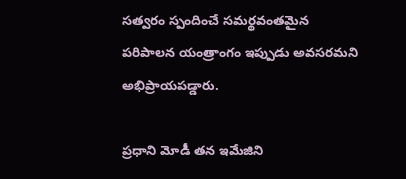సత్వరం స్పందించే సమర్థవంతమైన పరిపాలన యంత్రాంగం ఇప్పుడు అవసరమని అభిప్రాయపడ్డారు.

ప్రధాని మోడీ తన ఇమేజిని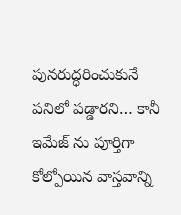పునరుద్ధరించుకునే పనిలో పడ్డారని… కానీ ఇమేజ్ ను పూర్తిగా కోల్పోయిన వాస్తవాన్ని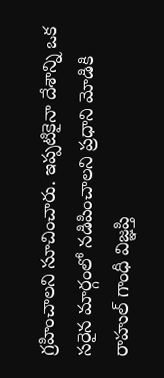గ్రహించాలని సూచించారు. ఇప్పటికైనా దేశాన్ని ఒక సరైన మార్గంలో నడిపించాలని ప్రధాని మోడికి రాహుల్ గాంధీ విజ్ఞప్తి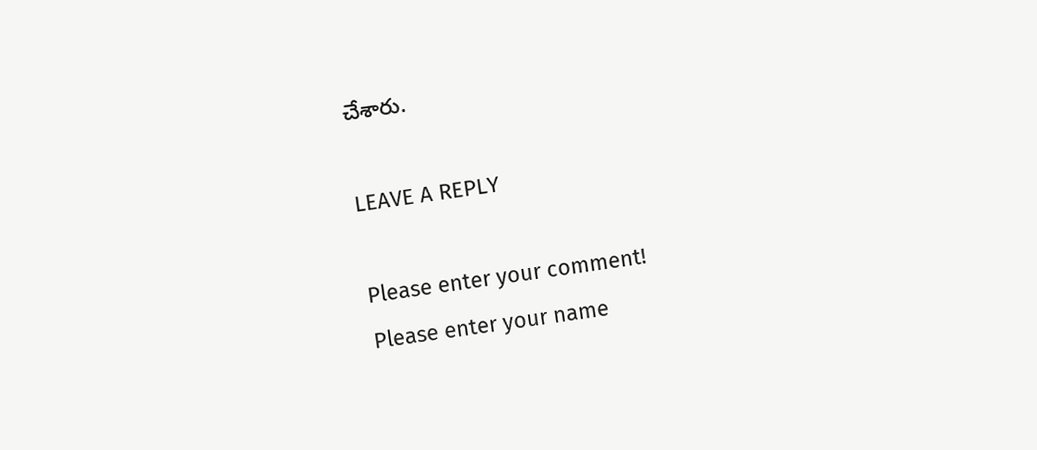చేశారు.

LEAVE A REPLY

Please enter your comment!
Please enter your name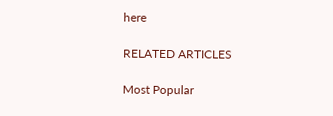here

RELATED ARTICLES

Most Popular